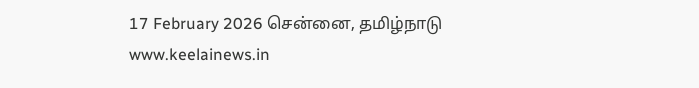17 February 2026 சென்னை, தமிழ்நாடு
www.keelainews.in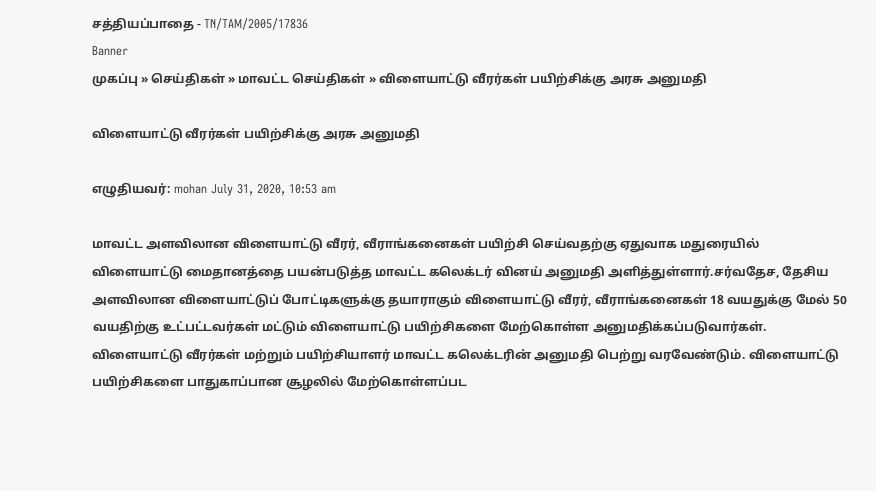சத்தியப்பாதை - TN/TAM/2005/17836
Banner
முகப்பு » செய்திகள் » மாவட்ட செய்திகள் » விளையாட்டு வீரர்கள் பயிற்சிக்கு அரசு அனுமதி

விளையாட்டு வீரர்கள் பயிற்சிக்கு அரசு அனுமதி

எழுதியவர்: mohan July 31, 2020, 10:53 am

மாவட்ட அளவிலான விளையாட்டு வீரர், வீராங்கனைகள் பயிற்சி செய்வதற்கு ஏதுவாக மதுரையில் விளையாட்டு மைதானத்தை பயன்படுத்த மாவட்ட கலெக்டர் வினய் அனுமதி அளித்துள்ளார்.சர்வதேச, தேசிய அளவிலான விளையாட்டுப் போட்டிகளுக்கு தயாராகும் விளையாட்டு வீரர், வீராங்கனைகள் 18 வயதுக்கு மேல் 50 வயதிற்கு உட்பட்டவர்கள் மட்டும் விளையாட்டு பயிற்சிகளை மேற்கொள்ள அனுமதிக்கப்படுவார்கள். விளையாட்டு வீரர்கள் மற்றும் பயிற்சியாளர் மாவட்ட கலெக்டரின் அனுமதி பெற்று வரவேண்டும். விளையாட்டு பயிற்சிகளை பாதுகாப்பான சூழலில் மேற்கொள்ளப்பட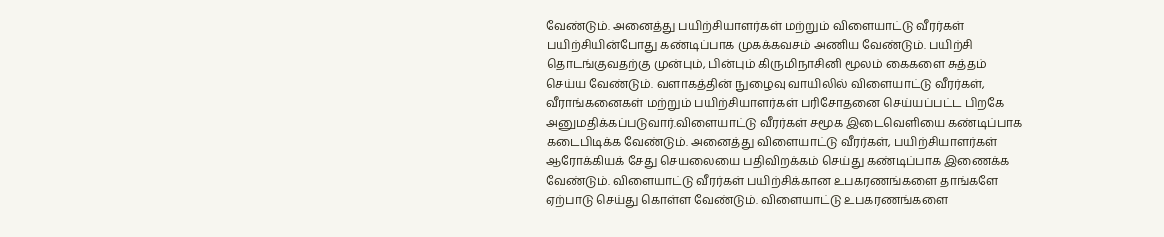வேண்டும். அனைத்து பயிற்சியாளர்கள் மற்றும் விளையாட்டு வீரர்கள் பயிற்சியின்போது கண்டிப்பாக முகக்கவசம் அணிய வேண்டும். பயிற்சி தொடங்குவதற்கு முன்பும், பின்பும் கிருமிநாசினி மூலம் கைகளை சுத்தம் செய்ய வேண்டும். வளாகத்தின் நுழைவு வாயிலில் விளையாட்டு வீரர்கள், வீராங்கனைகள் மற்றும் பயிற்சியாளர்கள் பரிசோதனை செய்யப்பட்ட பிறகே அனுமதிக்கப்படுவார்.விளையாட்டு வீரர்கள் சமூக இடைவெளியை கண்டிப்பாக கடைபிடிக்க வேண்டும். அனைத்து விளையாட்டு வீரர்கள், பயிற்சியாளர்கள் ஆரோக்கியக் சேது செயலையை பதிவிறக்கம் செய்து கண்டிப்பாக இணைக்க வேண்டும். விளையாட்டு வீரர்கள் பயிற்சிக்கான உபகரணங்களை தாங்களே ஏற்பாடு செய்து கொள்ள வேண்டும். விளையாட்டு உபகரணங்களை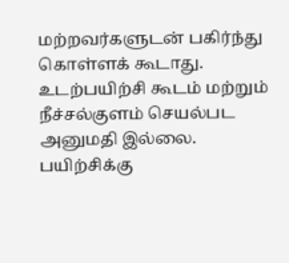மற்றவர்களுடன் பகிர்ந்து கொள்ளக் கூடாது. உடற்பயிற்சி கூடம் மற்றும் நீச்சல்குளம் செயல்பட அனுமதி இல்லை. பயிற்சிக்கு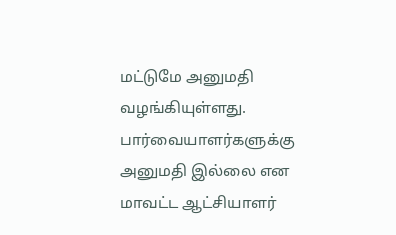மட்டுமே அனுமதி வழங்கியுள்ளது. பார்வையாளர்களுக்கு அனுமதி இல்லை என மாவட்ட ஆட்சியாளர்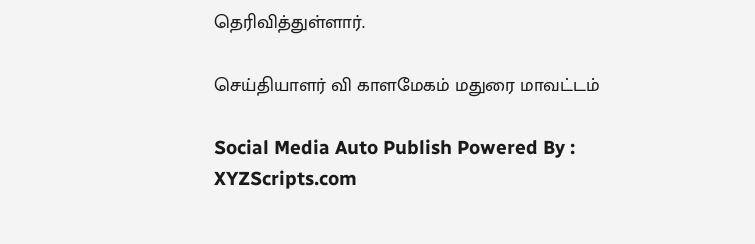தெரிவித்துள்ளார்.

செய்தியாளர் வி காளமேகம் மதுரை மாவட்டம்

Social Media Auto Publish Powered By : XYZScripts.com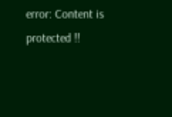error: Content is protected !!